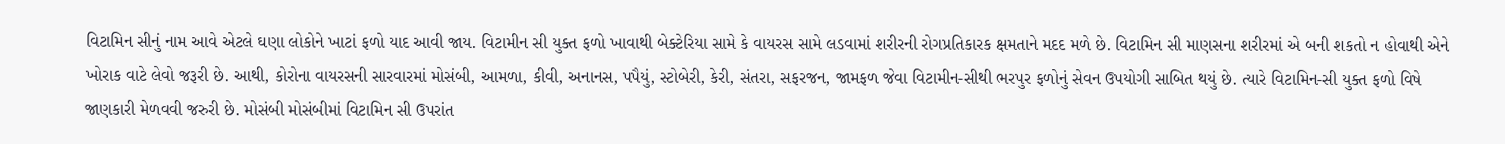વિટામિન સીનું નામ આવે એટલે ઘણા લોકોને ખાટાં ફળો યાદ આવી જાય. વિટામીન સી યુક્ત ફળો ખાવાથી બેક્ટેરિયા સામે કે વાયરસ સામે લડવામાં શરીરની રોગપ્રતિકારક ક્ષમતાને મદદ મળે છે. વિટામિન સી માણસના શરીરમાં એ બની શકતો ન હોવાથી એને ખોરાક વાટે લેવો જરૂરી છે. આથી, કોરોના વાયરસની સારવારમાં મોસંબી, આમળા, કીવી, અનાનસ, પપૈયું, સ્ટોબેરી, કેરી, સંતરા, સફરજન, જામફળ જેવા વિટામીન-સીથી ભરપુર ફળોનું સેવન ઉપયોગી સાબિત થયું છે. ત્યારે વિટામિન-સી યુક્ત ફળો વિષે જાણકારી મેળવવી જરુરી છે. મોસંબી મોસંબીમાં વિટામિન સી ઉપરાંત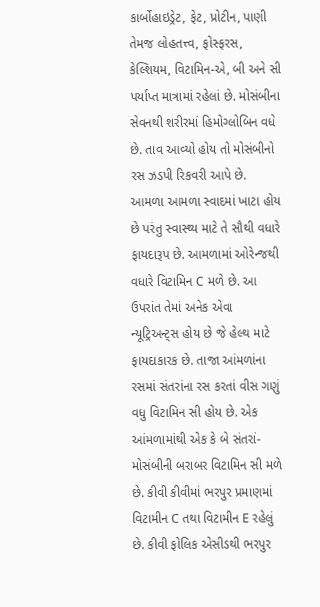કાર્બોહાઇડ્રેટ, ફેટ, પ્રોટીન, પાણી તેમજ લોહતત્ત્વ, ફોસ્ફરસ, કેલ્શિયમ, વિટામિન-એ, બી અને સી પર્યાપ્ત માત્રામાં રહેલાં છે. મોસંબીના સેવનથી શરીરમાં હિમોગ્લોબિન વધે છે. તાવ આવ્યો હોય તો મોસંબીનો રસ ઝડપી રિકવરી આપે છે. આમળા આમળા સ્વાદમાં ખાટા હોય છે પરંતુ સ્વાસ્થ્ય માટે તે સૌથી વધારે ફાયદારૂપ છે. આમળામાં ઓરેન્જથી વધારે વિટામિન C મળે છે. આ ઉપરાંત તેમાં અનેક એવા ન્યૂટ્રિઅન્ટ્સ હોય છે જે હેલ્થ માટે ફાયદાકારક છે. તાજા આંમળાંના રસમાં સંતરાંના રસ કરતાં વીસ ગણું વધુ વિટામિન સી હોય છે. એક આંમળામાંથી એક કે બે સંતરાં-મોસંબીની બરાબર વિટામિન સી મળે છે. કીવી કીવીમાં ભરપુર પ્રમાણમાં વિટામીન C તથા વિટામીન E રહેલું છે. કીવી ફોલિક એસીડથી ભરપુર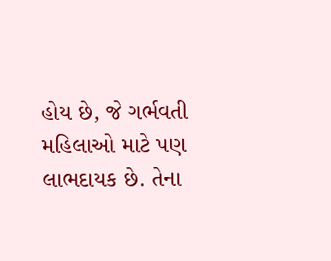હોય છે, જે ગર્ભવતી મહિલાઓ માટે પણ લાભદાયક છે. તેના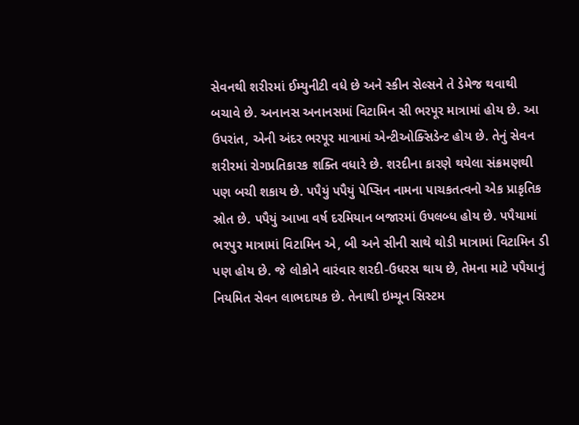સેવનથી શરીરમાં ઈમ્યુનીટી વધે છે અને સ્કીન સેલ્સને તે ડેમેજ થવાથી બચાવે છે. અનાનસ અનાનસમાં વિટામિન સી ભરપૂર માત્રામાં હોય છે. આ ઉપરાંત, એની અંદર ભરપૂર માત્રામાં એન્ટીઓક્સિડેન્ટ હોય છે. તેનું સેવન શરીરમાં રોગપ્રતિકારક શક્તિ વધારે છે. શરદીના કારણે થયેલા સંક્રમણથી પણ બચી શકાય છે. પપૈયું પપૈયું પેપ્સિન નામના પાચકતત્વનો એક પ્રાકૃતિક સ્રોત છે. પપૈયું આખા વર્ષ દરમિયાન બજારમાં ઉપલબ્ધ હોય છે. પપૈયામાં ભરપુર માત્રામાં વિટામિન એ, બી અને સીની સાથે થોડી માત્રામાં વિટામિન ડી પણ હોય છે. જે લોકોને વારંવાર શરદી-ઉધરસ થાય છે, તેમના માટે પપૈયાનું નિયમિત સેવન લાભદાયક છે. તેનાથી ઇમ્યૂન સિસ્ટમ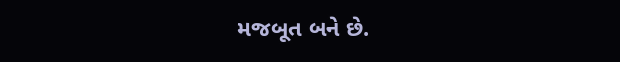મજબૂત બને છે.